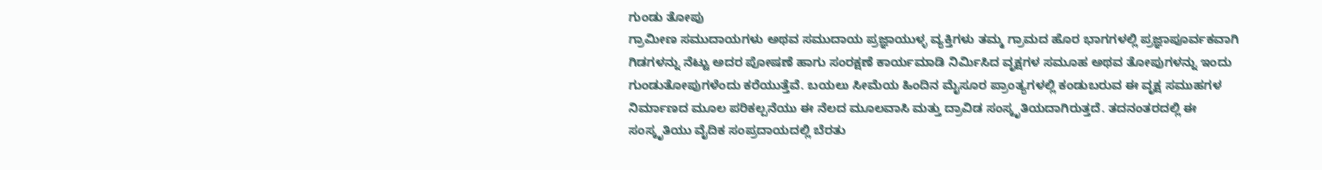ಗುಂಡು ತೋಪು
ಗ್ರಾಮೀಣ ಸಮುದಾಯಗಳು ಅಥವ ಸಮುದಾಯ ಪ್ರಜ್ಞಾಯುಳ್ಳ ವ್ಯಕ್ತಿಗಳು ತಮ್ಮ ಗ್ರಾಮದ ಹೊರ ಭಾಗಗಳಲ್ಲಿ ಪ್ರಜ್ಞಾಪೂರ್ವಕವಾಗಿ ಗಿಡಗಳನ್ನು ನೆಟ್ಟು ಅದರ ಪೋಷಣೆ ಹಾಗು ಸಂರಕ್ಷಣೆ ಕಾರ್ಯಮಾಡಿ ನಿರ್ಮಿಸಿದ ವೃಕ್ಷಗಳ ಸಮೂಹ ಅಥವ ತೋಪುಗಳನ್ನು ಇಂದು ಗುಂಡುತೋಪುಗಳೆಂದು ಕರೆಯುತ್ತೆವೆ. ಬಯಲು ಸೀಮೆಯ ಹಿಂದಿನ ಮೈಸೂರ ಪ್ರಾಂತ್ಯಗಳಲ್ಲಿ ಕಂಡುಬರುವ ಈ ವೃಕ್ಷ ಸಮುಹಗಳ ನಿರ್ಮಾಣದ ಮೂಲ ಪರಿಕಲ್ಪನೆಯು ಈ ನೆಲದ ಮೂಲವಾಸಿ ಮತ್ತು ದ್ರಾವಿಡ ಸಂಸ್ಕೃತಿಯದಾಗಿರುತ್ತದೆ. ತದನಂತರದಲ್ಲಿ ಈ ಸಂಸ್ಕೃತಿಯು ವೈದಿಕ ಸಂಪ್ರದಾಯದಲ್ಲಿ ಬೆರತು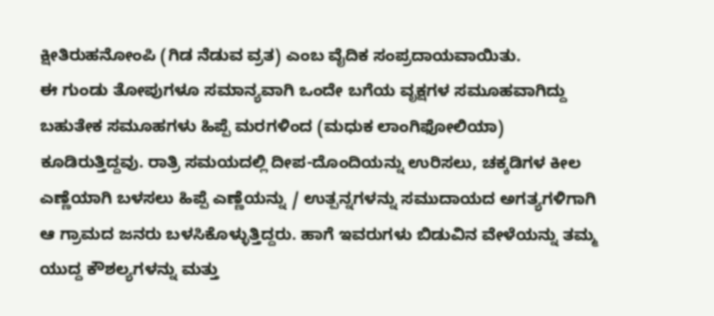ಕ್ಷೀತಿರುಹನೋಂಪಿ (ಗಿಡ ನೆಡುವ ವ್ರತ) ಎಂಬ ವೈದಿಕ ಸಂಪ್ರದಾಯವಾಯಿತು.
ಈ ಗುಂಡು ತೋಪುಗಳೂ ಸಮಾನ್ಯವಾಗಿ ಒಂದೇ ಬಗೆಯ ವೃಕ್ಷಗಳ ಸಮೂಹವಾಗಿದ್ದು ಬಹುತೇಕ ಸಮೂಹಗಳು ಹಿಪ್ಪೆ ಮರಗಳಿಂದ (ಮಧುಕ ಲಾಂಗಿಫೋಲಿಯಾ) ಕೂಡಿರುತ್ತಿದ್ದವು. ರಾತ್ರಿ ಸಮಯದಲ್ಲಿ ದೀಪ-ದೊಂದಿಯನ್ನು ಉರಿಸಲು, ಚಕ್ಕಡಿಗಳ ಕೀಲ ಎಣ್ಣೆಯಾಗಿ ಬಳಸಲು ಹಿಪ್ಪೆ ಎಣ್ಣೆಯನ್ನು / ಉತ್ಪನ್ನಗಳನ್ನು ಸಮುದಾಯದ ಅಗತ್ಯಗಳಿಗಾಗಿ ಆ ಗ್ರಾಮದ ಜನರು ಬಳಸಿಕೊಳ್ಳುತ್ತಿದ್ದರು. ಹಾಗೆ ಇವರುಗಳು ಬಿಡುವಿನ ವೇಳೆಯನ್ನು ತಮ್ಮ ಯುದ್ದ ಕೌಶಲ್ಯಗಳನ್ನು ಮತ್ತು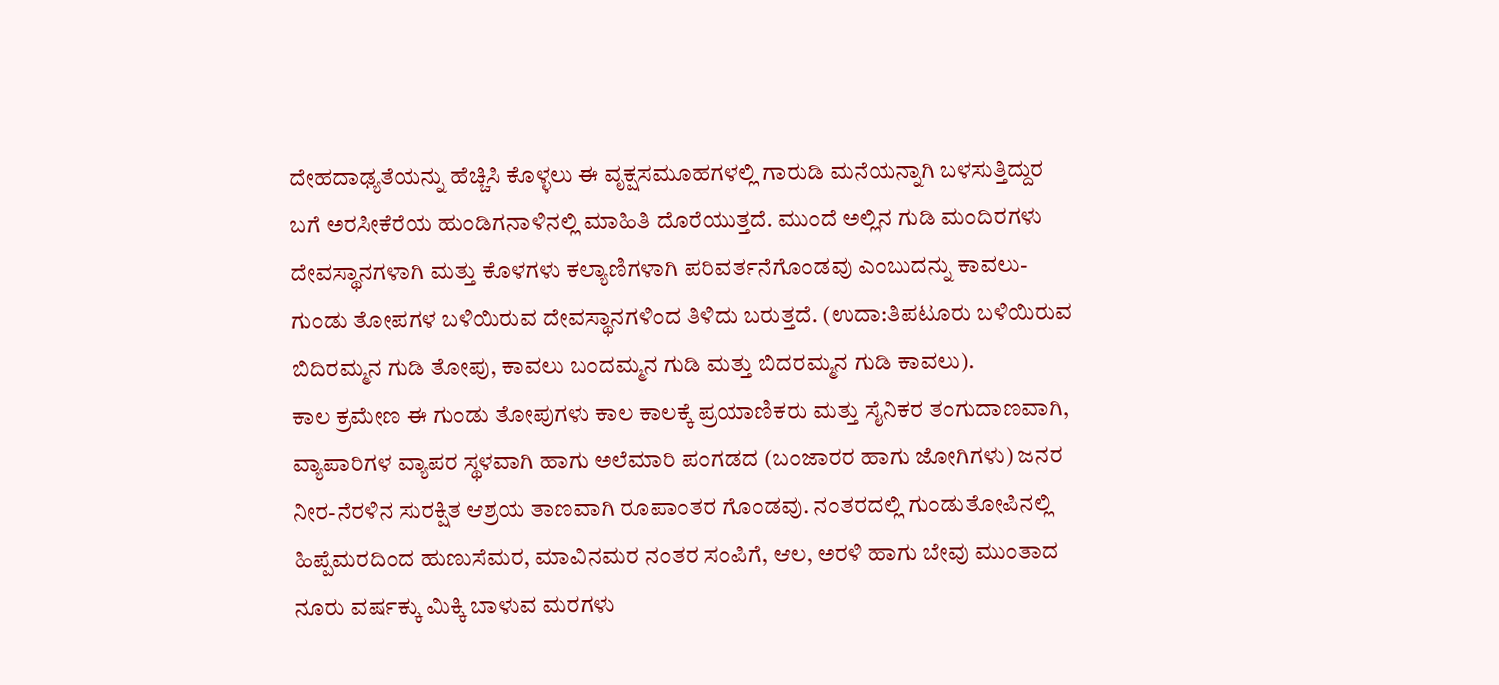ದೇಹದಾಢ್ಯತೆಯನ್ನು ಹೆಚ್ಚಿಸಿ ಕೊಳ್ಳಲು ಈ ವೃಕ್ಷಸಮೂಹಗಳಲ್ಲಿ ಗಾರುಡಿ ಮನೆಯನ್ನಾಗಿ ಬಳಸುತ್ತಿದ್ದುರ ಬಗೆ ಅರಸೀಕೆರೆಯ ಹುಂಡಿಗನಾಳಿನಲ್ಲಿ ಮಾಹಿತಿ ದೊರೆಯುತ್ತದೆ. ಮುಂದೆ ಅಲ್ಲಿನ ಗುಡಿ ಮಂದಿರಗಳು ದೇವಸ್ಥಾನಗಳಾಗಿ ಮತ್ತು ಕೊಳಗಳು ಕಲ್ಯಾಣಿಗಳಾಗಿ ಪರಿವರ್ತನೆಗೊಂಡವು ಎಂಬುದನ್ನು ಕಾವಲು-ಗುಂಡು ತೋಪಗಳ ಬಳಿಯಿರುವ ದೇವಸ್ಥಾನಗಳಿಂದ ತಿಳಿದು ಬರುತ್ತದೆ. (ಉದಾ:ತಿಪಟೂರು ಬಳಿಯಿರುವ ಬಿದಿರಮ್ಮನ ಗುಡಿ ತೋಪು, ಕಾವಲು ಬಂದಮ್ಮನ ಗುಡಿ ಮತ್ತು ಬಿದರಮ್ಮನ ಗುಡಿ ಕಾವಲು).
ಕಾಲ ಕ್ರಮೇಣ ಈ ಗುಂಡು ತೋಪುಗಳು ಕಾಲ ಕಾಲಕ್ಕೆ ಪ್ರಯಾಣಿಕರು ಮತ್ತು ಸೈನಿಕರ ತಂಗುದಾಣವಾಗಿ, ವ್ಯಾಪಾರಿಗಳ ವ್ಯಾಪರ ಸ್ಥಳವಾಗಿ ಹಾಗು ಅಲೆಮಾರಿ ಪಂಗಡದ (ಬಂಜಾರರ ಹಾಗು ಜೋಗಿಗಳು) ಜನರ ನೀರ-ನೆರಳಿನ ಸುರಕ್ಷಿತ ಆಶ್ರಯ ತಾಣವಾಗಿ ರೂಪಾಂತರ ಗೊಂಡವು. ನಂತರದಲ್ಲಿ ಗುಂಡುತೋಪಿನಲ್ಲಿ ಹಿಪ್ಪೆಮರದಿಂದ ಹುಣುಸೆಮರ, ಮಾವಿನಮರ ನಂತರ ಸಂಪಿಗೆ, ಆಲ, ಅರಳಿ ಹಾಗು ಬೇವು ಮುಂತಾದ ನೂರು ವರ್ಷಕ್ಕು ಮಿಕ್ಕಿ ಬಾಳುವ ಮರಗಳು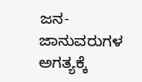ಜನ-ಜಾನುವರುಗಳ ಅಗತ್ಯಕ್ಕೆ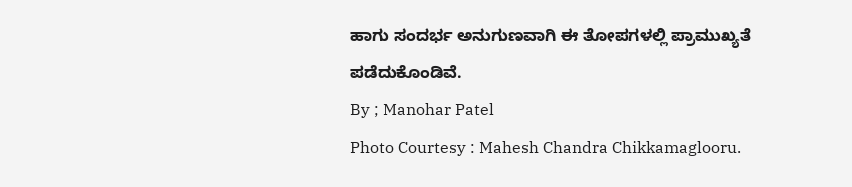ಹಾಗು ಸಂದರ್ಭ ಅನುಗುಣವಾಗಿ ಈ ತೋಪಗಳಲ್ಲಿ ಪ್ರಾಮುಖ್ಯತೆ ಪಡೆದುಕೊಂಡಿವೆ.
By ; Manohar Patel
Photo Courtesy : Mahesh Chandra Chikkamaglooru.